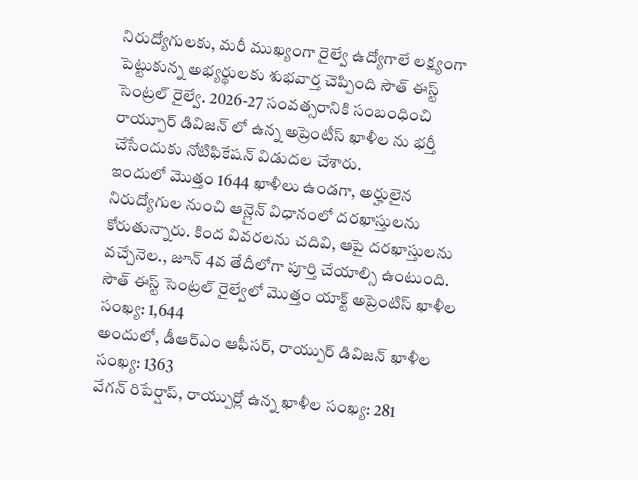నిరుద్యోగులకు, మరీ ముఖ్యంగా రైల్వే ఉద్యోగాలే లక్ష్యంగా పెట్టుకున్న అభ్యర్థులకు శుభవార్త చెప్పింది సౌత్ ఈస్ట్ సెంట్రల్ రైల్వే. 2026-27 సంవత్సరానికి సంబంధించి రాయ్పూర్ డివిజన్ లో ఉన్న అప్రెంటీస్ ఖాళీల ను భర్తీ చేసేందుకు నోటిఫికేషన్ విడుదల చేశారు.
ఇందులో మొత్తం 1644 ఖాళీలు ఉండగా, అర్హులైన నిరుద్యోగుల నుంచి ఆన్లైన్ విధానంలో దరఖాస్తులను కోరుతున్నారు. కింద వివరలను చదివి, ఆపై దరఖాస్తులను వచ్చేనెల., జూన్ 4వ తేదీలోగా పూర్తి చేయాల్సి ఉంటుంది.
సౌత్ ఈస్ట్ సెంట్రల్ రైల్వేలో మొత్తం యాక్ట్ అప్రెంటిస్ ఖాళీల సంఖ్య: 1,644
అందులో, డీఆర్ఎం ఆఫీసర్, రాయ్పుర్ డివిజన్ ఖాళీల సంఖ్య: 1363
వేగన్ రిపేర్షాప్, రాయ్పుర్లో ఉన్న ఖాళీల సంఖ్య: 281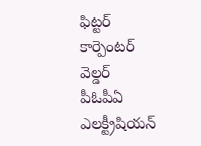ఫిట్టర్
కార్పెంటర్
వెల్డర్
పీఓపీఏ
ఎలక్ట్రీషియన్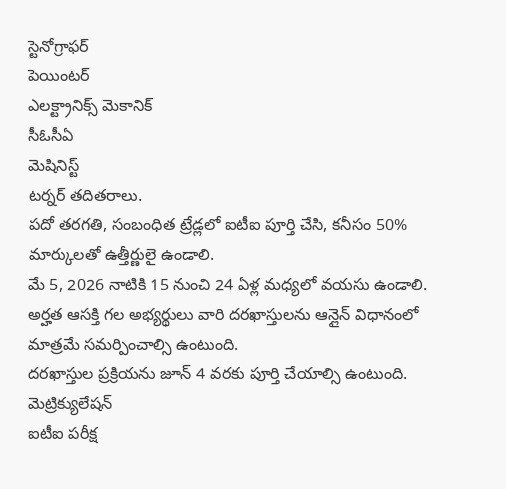స్టెనోగ్రాఫర్
పెయింటర్
ఎలక్ట్రానిక్స్ మెకానిక్
సీఓసీఏ
మెషినిస్ట్
టర్నర్ తదితరాలు.
పదో తరగతి, సంబంధిత ట్రేడ్లలో ఐటీఐ పూర్తి చేసి, కనీసం 50% మార్కులతో ఉత్తీర్ణులై ఉండాలి.
మే 5, 2026 నాటికి 15 నుంచి 24 ఏళ్ల మధ్యలో వయసు ఉండాలి.
అర్హత ఆసక్తి గల అభ్యర్థులు వారి దరఖాస్తులను ఆన్లైన్ విధానంలో మాత్రమే సమర్పించాల్సి ఉంటుంది.
దరఖాస్తుల ప్రక్రియను జూన్ 4 వరకు పూర్తి చేయాల్సి ఉంటుంది.
మెట్రిక్యులేషన్
ఐటీఐ పరీక్ష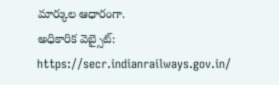మార్కుల ఆధారంగా.
అధికారిక వెబ్సైట్: https://secr.indianrailways.gov.in/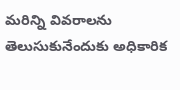మరిన్ని వివరాలను తెలుసుకునేందుకు అధికారిక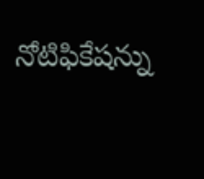నోటిఫికేషన్ను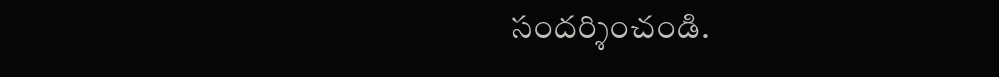సందర్శించండి.